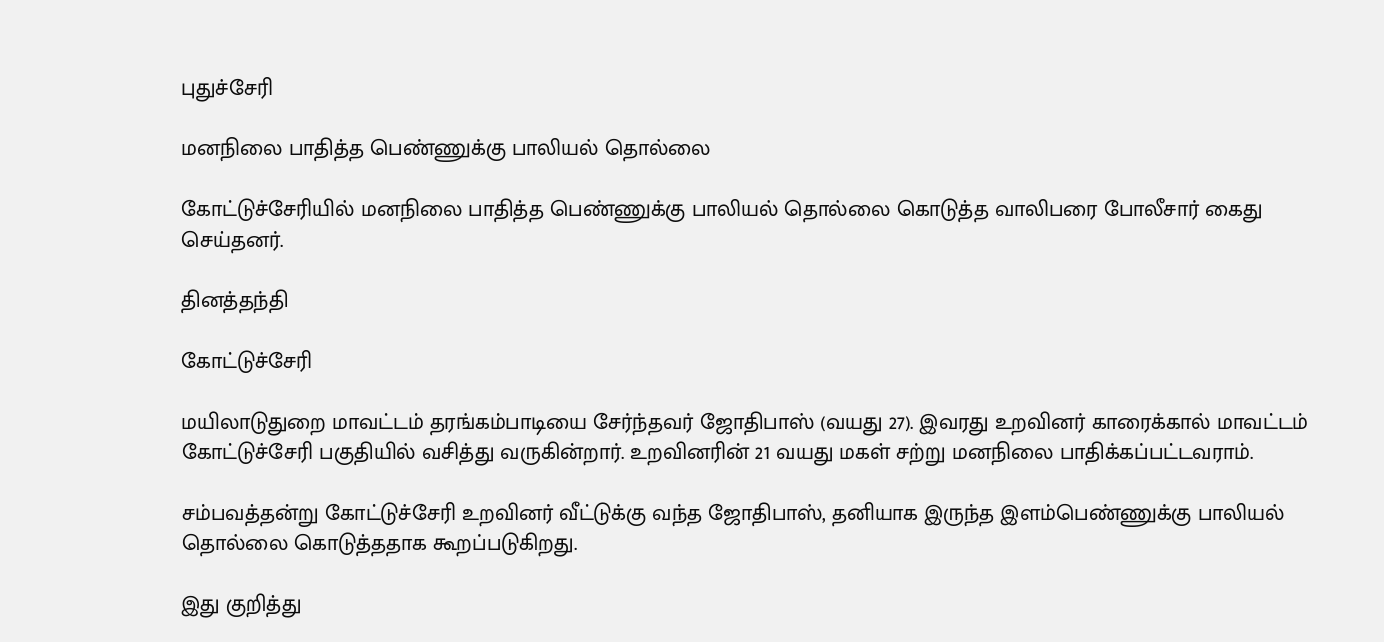புதுச்சேரி

மனநிலை பாதித்த பெண்ணுக்கு பாலியல் தொல்லை

கோட்டுச்சேரியில் மனநிலை பாதித்த பெண்ணுக்கு பாலியல் தொல்லை கொடுத்த வாலிபரை போலீசார் கைது செய்தனர்.

தினத்தந்தி

கோட்டுச்சேரி

மயிலாடுதுறை மாவட்டம் தரங்கம்பாடியை சேர்ந்தவர் ஜோதிபாஸ் (வயது 27). இவரது உறவினர் காரைக்கால் மாவட்டம் கோட்டுச்சேரி பகுதியில் வசித்து வருகின்றார். உறவினரின் 21 வயது மகள் சற்று மனநிலை பாதிக்கப்பட்டவராம்.

சம்பவத்தன்று கோட்டுச்சேரி உறவினர் வீட்டுக்கு வந்த ஜோதிபாஸ், தனியாக இருந்த இளம்பெண்ணுக்கு பாலியல் தொல்லை கொடுத்ததாக கூறப்படுகிறது.

இது குறித்து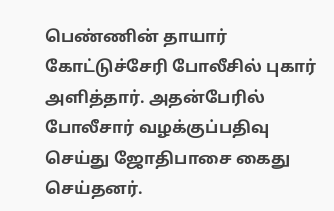பெண்ணின் தாயார் கோட்டுச்சேரி போலீசில் புகார் அளித்தார். அதன்பேரில் போலீசார் வழக்குப்பதிவு செய்து ஜோதிபாசை கைது செய்தனர்.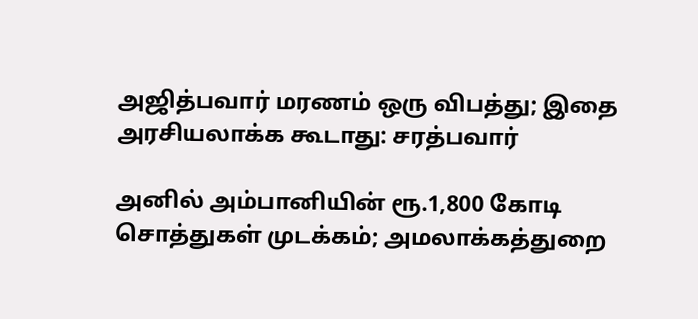அஜித்பவார் மரணம் ஒரு விபத்து; இதை அரசியலாக்க கூடாது: சரத்பவார்

அனில் அம்பானியின் ரூ.1,800 கோடி சொத்துகள் முடக்கம்; அமலாக்கத்துறை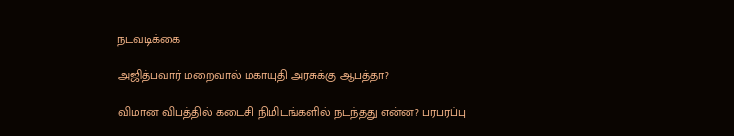நடவடிக்கை

அஜித்பவார் மறைவால் மகாயுதி அரசுக்கு ஆபத்தா?

விமான விபத்தில் கடைசி நிமிடங்களில் நடந்தது என்ன? பரபரப்பு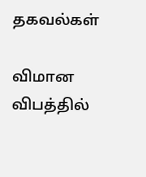தகவல்கள்

விமான விபத்தில்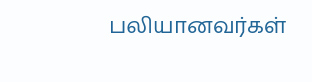பலியானவர்கள்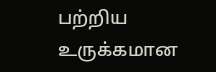பற்றிய உருக்கமான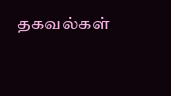தகவல்கள்